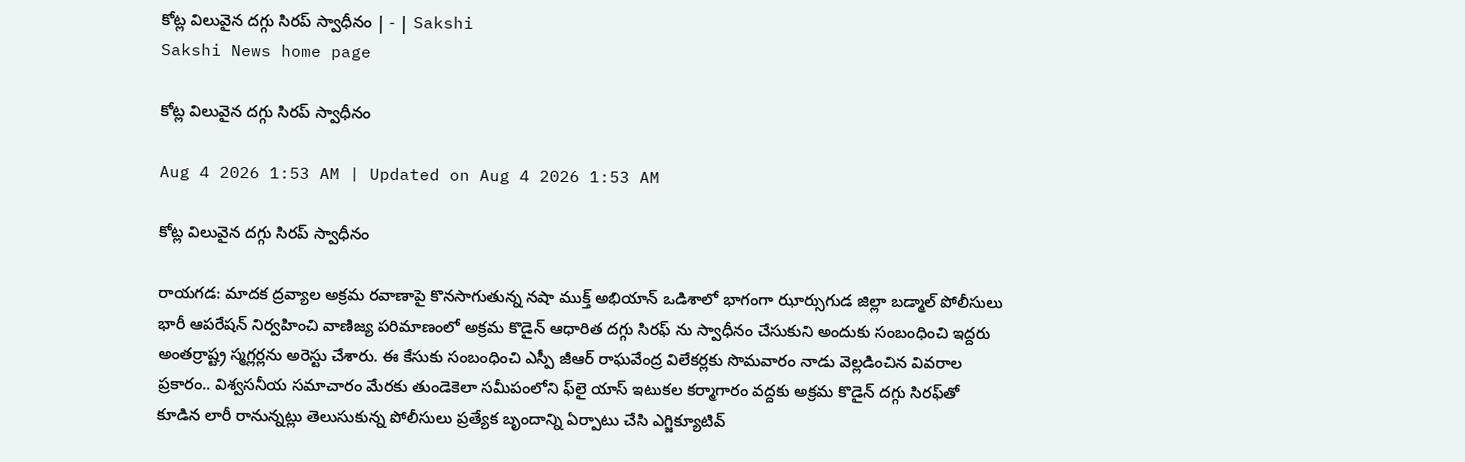కోట్ల విలువైన దగ్గు సిరప్‌ స్వాధీనం | - | Sakshi
Sakshi News home page

కోట్ల విలువైన దగ్గు సిరప్‌ స్వాధీనం

Aug 4 2026 1:53 AM | Updated on Aug 4 2026 1:53 AM

కోట్ల విలువైన దగ్గు సిరప్‌ స్వాధీనం

రాయగడ: మాదక ద్రవ్యాల అక్రమ రవాణాపై కొనసాగుతున్న నషా ముక్త్‌ అభియాన్‌ ఒడిశాలో భాగంగా ఝార్సుగుడ జిల్లా బడ్మాల్‌ పోలీసులు భారీ ఆపరేషన్‌ నిర్వహించి వాణిజ్య పరిమాణంలో అక్రమ కొడైన్‌ ఆధారిత దగ్గు సిరఫ్‌ ను స్వాధీనం చేసుకుని అందుకు సంబంధించి ఇద్దరు అంతర్రాష్ట్ర స్మగ్లర్లను అరెస్టు చేశారు. ఈ కేసుకు సంబంధించి ఎస్పీ జీఆర్‌ రాఘవేంద్ర విలేకర్లకు సొమవారం నాడు వెల్లడించిన వివరాల ప్రకారం.. విశ్వసనీయ సమాచారం మేరకు తుండెకెలా సమీపంలోని ఫ్‌లై యాస్‌ ఇటుకల కర్మాగారం వద్దకు అక్రమ కొడైన్‌ దగ్గు సిరఫ్‌తో కూడిన లారీ రానున్నట్లు తెలుసుకున్న పోలీసులు ప్రత్యేక బృందాన్ని ఏర్పాటు చేసి ఎగ్జిక్యూటివ్‌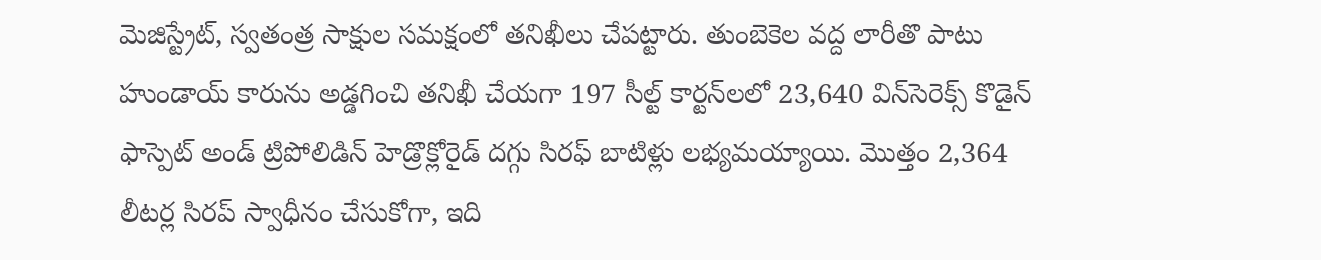మెజిస్ట్రేట్‌, స్వతంత్ర సాక్షుల సమక్షంలో తనిఖీలు చేపట్టారు. తుంబెకెల వద్ద లారీతొ పాటు హుండాయ్‌ కారును అడ్డగించి తనిఖీ చేయగా 197 సీల్ట్‌ కార్టన్‌లలో 23,640 విన్‌సెరెక్స్‌ కొడైన్‌ ఫాస్పెట్‌ అండ్‌ ట్రిపోలిడిన్‌ హెడ్రొక్లోరైడ్‌ దగ్గు సిరఫ్‌ బాటిళ్లు లభ్యమయ్యాయి. మొత్తం 2,364 లీటర్ల సిరప్‌ స్వాధీనం చేసుకోగా, ఇది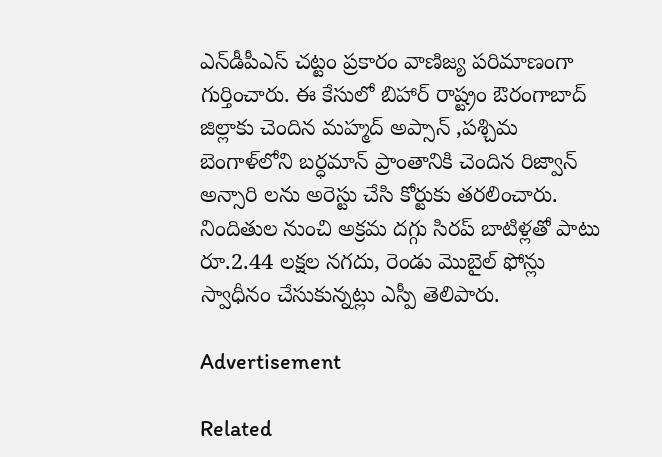ఎన్‌డీపీఎస్‌ చట్టం ప్రకారం వాణిజ్య పరిమాణంగా గుర్తించారు. ఈ కేసులో బిహార్‌ రాష్ట్రం ఔరంగాబాద్‌ జిల్లాకు చెందిన మహ్మద్‌ అప్సాన్‌ ,పశ్చిమ బెంగాళ్‌లోని బర్ధమాన్‌ ప్రాంతానికి చెందిన రిజ్వాన్‌ అన్సారి లను అరెస్టు చేసి కోర్టుకు తరలించారు. నిందితుల నుంచి అక్రమ దగ్గు సిరప్‌ బాటిళ్లతో పాటు రూ.2.44 లక్షల నగదు, రెండు మొబైల్‌ ఫోన్లు స్వాధీనం చేసుకున్నట్లు ఎస్పీ తెలిపారు.

Advertisement

Related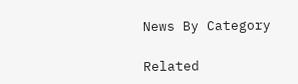News By Category

Related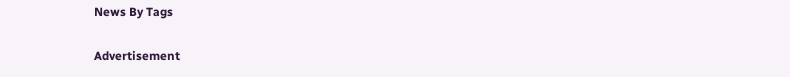News By Tags

Advertisement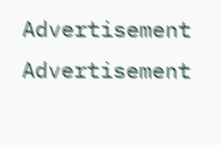Advertisement
Advertisement